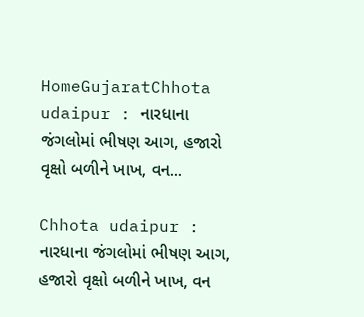HomeGujaratChhota udaipur : નારધાના જંગલોમાં ભીષણ આગ, હજારો વૃક્ષો બળીને ખાખ, વન...

Chhota udaipur : નારધાના જંગલોમાં ભીષણ આગ, હજારો વૃક્ષો બળીને ખાખ, વન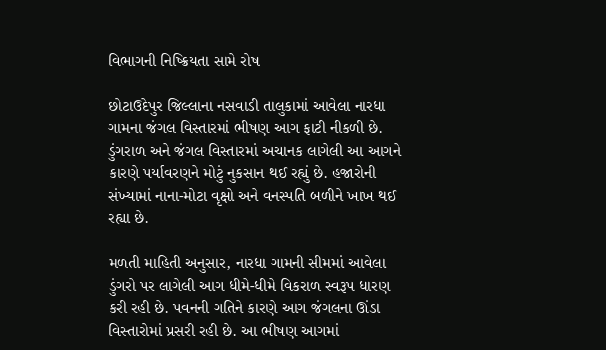વિભાગની નિષ્ક્રિયતા સામે રોષ

છોટાઉદેપુર જિલ્લાના નસવાડી તાલુકામાં આવેલા નારધા ગામના જંગલ વિસ્તારમાં ભીષણ આગ ફાટી નીકળી છે. ડુંગરાળ અને જંગલ વિસ્તારમાં અચાનક લાગેલી આ આગને કારણે પર્યાવરણને મોટું નુકસાન થઈ રહ્યું છે. હજારોની સંખ્યામાં નાના-મોટા વૃક્ષો અને વનસ્પતિ બળીને ખાખ થઈ રહ્યા છે.

મળતી માહિતી અનુસાર, નારધા ગામની સીમમાં આવેલા ડુંગરો પર લાગેલી આગ ધીમે-ધીમે વિકરાળ સ્વરૂપ ધારણ કરી રહી છે. પવનની ગતિને કારણે આગ જંગલના ઊંડા વિસ્તારોમાં પ્રસરી રહી છે. આ ભીષણ આગમાં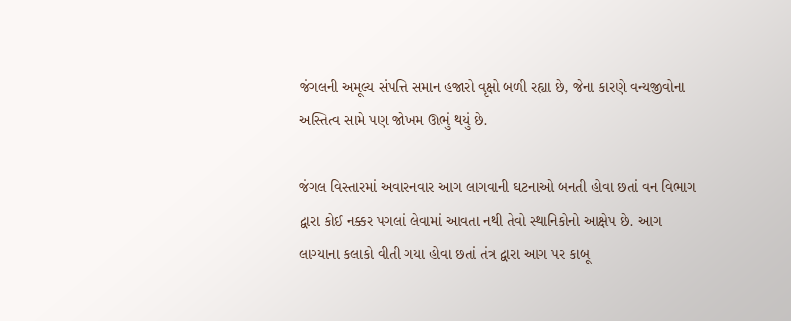જંગલની અમૂલ્ય સંપત્તિ સમાન હજારો વૃક્ષો બળી રહ્યા છે, જેના કારણે વન્યજીવોના અસ્તિત્વ સામે પણ જોખમ ઊભું થયું છે.

જંગલ વિસ્તારમાં અવારનવાર આગ લાગવાની ઘટનાઓ બનતી હોવા છતાં વન વિભાગ દ્વારા કોઈ નક્કર પગલાં લેવામાં આવતા નથી તેવો સ્થાનિકોનો આક્ષેપ છે. આગ લાગ્યાના કલાકો વીતી ગયા હોવા છતાં તંત્ર દ્વારા આગ પર કાબૂ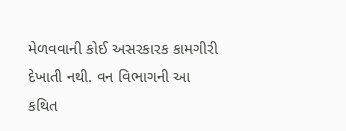મેળવવાની કોઈ અસરકારક કામગીરી દેખાતી નથી. વન વિભાગની આ કથિત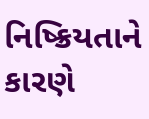નિષ્ક્રિયતાને કારણે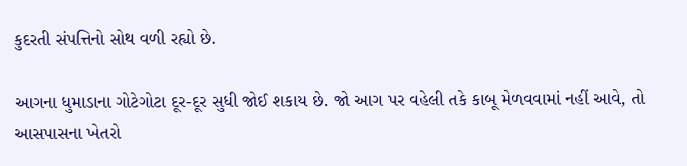કુદરતી સંપત્તિનો સોથ વળી રહ્યો છે.

આગના ધુમાડાના ગોટેગોટા દૂર-દૂર સુધી જોઈ શકાય છે. જો આગ પર વહેલી તકે કાબૂ મેળવવામાં નહીં આવે, તો આસપાસના ખેતરો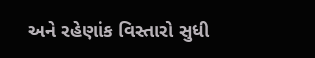અને રહેણાંક વિસ્તારો સુધી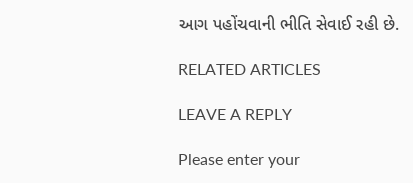આગ પહોંચવાની ભીતિ સેવાઈ રહી છે.

RELATED ARTICLES

LEAVE A REPLY

Please enter your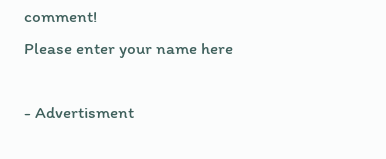comment!
Please enter your name here

- Advertisment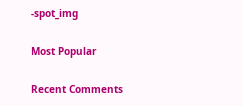-spot_img

Most Popular

Recent Comments